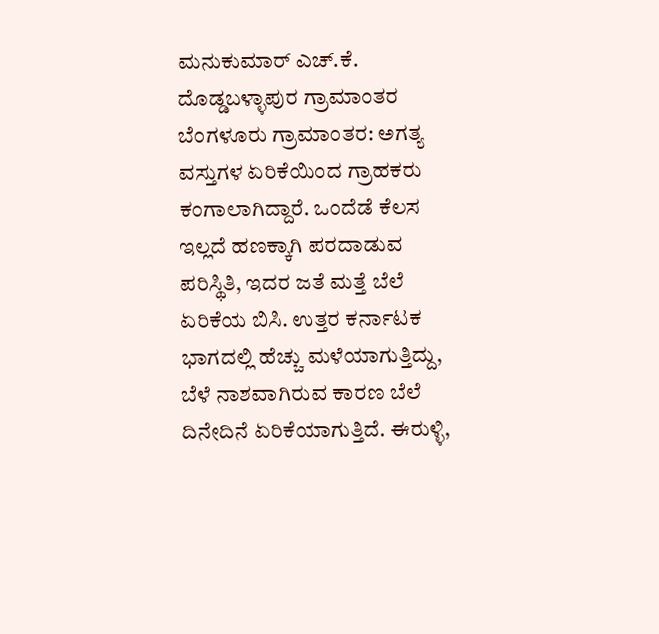ಮನುಕುಮಾರ್ ಎಚ್.ಕೆ. ದೊಡ್ಡಬಳ್ಳಾಪುರ ಗ್ರಾಮಾಂತರ
ಬೆಂಗಳೂರು ಗ್ರಾಮಾಂತರ: ಅಗತ್ಯ ವಸ್ತುಗಳ ಏರಿಕೆಯಿಂದ ಗ್ರಾಹಕರು ಕಂಗಾಲಾಗಿದ್ದಾರೆ. ಒಂದೆಡೆ ಕೆಲಸ ಇಲ್ಲದೆ ಹಣಕ್ಕಾಗಿ ಪರದಾಡುವ ಪರಿಸ್ಥಿತಿ, ಇದರ ಜತೆ ಮತ್ತೆ ಬೆಲೆ ಏರಿಕೆಯ ಬಿಸಿ. ಉತ್ತರ ಕರ್ನಾಟಕ ಭಾಗದಲ್ಲಿ ಹೆಚ್ಚು ಮಳೆಯಾಗುತ್ತಿದ್ದು, ಬೆಳೆ ನಾಶವಾಗಿರುವ ಕಾರಣ ಬೆಲೆ ದಿನೇದಿನೆ ಏರಿಕೆಯಾಗುತ್ತಿದೆ. ಈರುಳ್ಳಿ,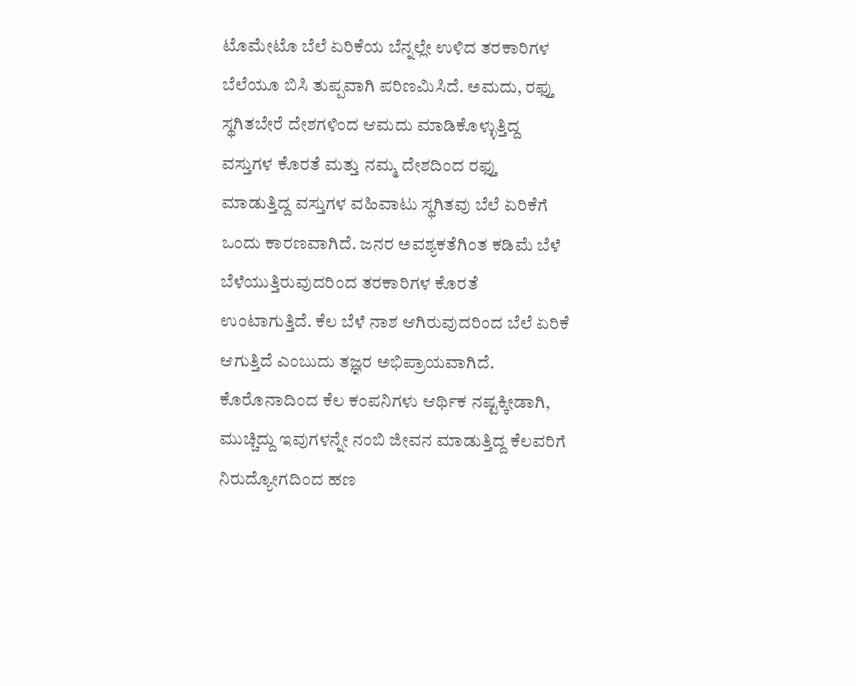ಟೊಮೇಟೊ ಬೆಲೆ ಏರಿಕೆಯ ಬೆನ್ನಲ್ಲೇ ಉಳಿದ ತರಕಾರಿಗಳ ಬೆಲೆಯೂ ಬಿಸಿ ತುಪ್ಪವಾಗಿ ಪರಿಣಮಿಸಿದೆ. ಅಮದು, ರಫ್ತು ಸ್ಥಗಿತಬೇರೆ ದೇಶಗಳಿಂದ ಆಮದು ಮಾಡಿಕೊಳ್ಳುತ್ತಿದ್ದ ವಸ್ತುಗಳ ಕೊರತೆ ಮತ್ತು ನಮ್ಮ ದೇಶದಿಂದ ರಫ್ತು ಮಾಡುತ್ತಿದ್ದ ವಸ್ತುಗಳ ವಹಿವಾಟು ಸ್ಥಗಿತವು ಬೆಲೆ ಏರಿಕೆಗೆ ಒಂದು ಕಾರಣವಾಗಿದೆ. ಜನರ ಅವಶ್ಯಕತೆಗಿಂತ ಕಡಿಮೆ ಬೆಳೆ ಬೆಳೆಯುತ್ತಿರುವುದರಿಂದ ತರಕಾರಿಗಳ ಕೊರತೆ ಉಂಟಾಗುತ್ತಿದೆ. ಕೆಲ ಬೆಳೆ ನಾಶ ಆಗಿರುವುದರಿಂದ ಬೆಲೆ ಏರಿಕೆ ಆಗುತ್ತಿದೆ ಎಂಬುದು ತಜ್ಞರ ಅಭಿಪ್ರಾಯವಾಗಿದೆ. ಕೊರೊನಾದಿಂದ ಕೆಲ ಕಂಪನಿಗಳು ಆರ್ಥಿಕ ನಷ್ಟಕ್ಕೀಡಾಗಿ, ಮುಚ್ಚಿದ್ದು ಇವುಗಳನ್ನೇ ನಂಬಿ ಜೀವನ ಮಾಡುತ್ತಿದ್ದ ಕೆಲವರಿಗೆ ನಿರುದ್ಯೋಗದಿಂದ ಹಣ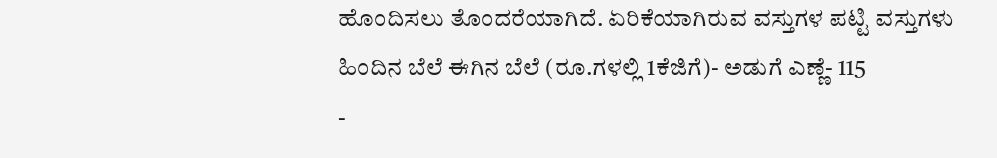ಹೊಂದಿಸಲು ತೊಂದರೆಯಾಗಿದೆ. ಏರಿಕೆಯಾಗಿರುವ ವಸ್ತುಗಳ ಪಟ್ಟಿ ವಸ್ತುಗಳು ಹಿಂದಿನ ಬೆಲೆ ಈಗಿನ ಬೆಲೆ (ರೂ.ಗಳಲ್ಲಿ 1ಕೆಜಿಗೆ)- ಅಡುಗೆ ಎಣ್ಣೆ- 115
-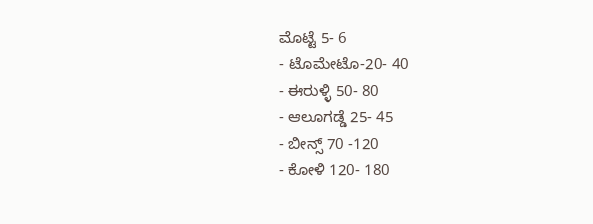ಮೊಟ್ಟೆ 5- 6
- ಟೊಮೇಟೊ-20- 40
- ಈರುಳ್ಳಿ 50- 80
- ಆಲೂಗಡ್ಡೆ 25- 45
- ಬೀನ್ಸ್ 70 -120
- ಕೋಳಿ 120- 180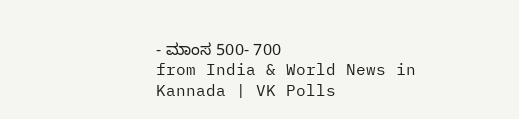- ಮಾಂಸ 500- 700
from India & World News in Kannada | VK Polls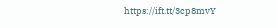https://ift.tt/3cp8mvY